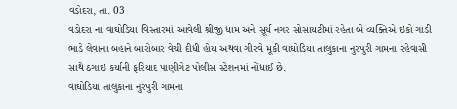વડોદરા, તા. 03
વડોદરા ના વાઘોડિયા વિસ્તારમાં આવેલી શ્રીજી ધામ અને સૂર્ય નગર સોસાયટીમાં રહેતા બે વ્યક્તિએ ઇકો ગાડી ભાડે લેવાના બહાને બારોબાર વેચી દીધી હોય અથવા ગીરવે મૂકી વાઘોડિયા તાલુકાના નુરપુરી ગામના રહેવાસી સાથે ઠગાઇ કર્યાની ફરિયાદ પાણીગેટ પોલીસ સ્ટેશનમાં નોંધાઈ છે.
વાઘોડિયા તાલુકાના નુરપુરી ગામના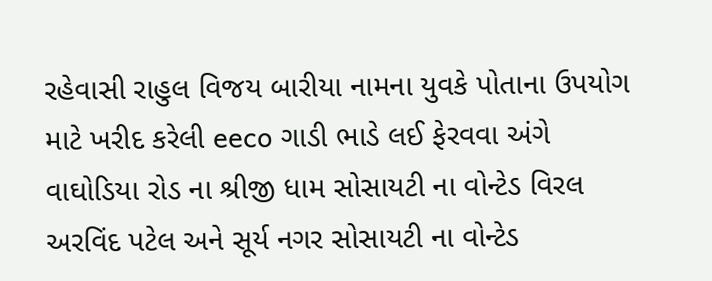રહેવાસી રાહુલ વિજય બારીયા નામના યુવકે પોતાના ઉપયોગ માટે ખરીદ કરેલી eeco ગાડી ભાડે લઈ ફેરવવા અંગે વાઘોડિયા રોડ ના શ્રીજી ધામ સોસાયટી ના વોન્ટેડ વિરલ અરવિંદ પટેલ અને સૂર્ય નગર સોસાયટી ના વોન્ટેડ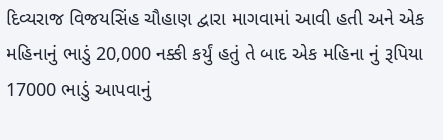દિવ્યરાજ વિજયસિંહ ચૌહાણ દ્વારા માગવામાં આવી હતી અને એક મહિનાનું ભાડું 20,000 નક્કી કર્યું હતું તે બાદ એક મહિના નું રૂપિયા 17000 ભાડું આપવાનું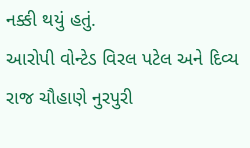નક્કી થયું હતું.
આરોપી વોન્ટેડ વિરલ પટેલ અને દિવ્ય રાજ ચૌહાણે નુરપુરી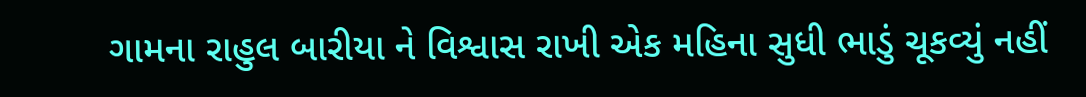ગામના રાહુલ બારીયા ને વિશ્વાસ રાખી એક મહિના સુધી ભાડું ચૂકવ્યું નહીં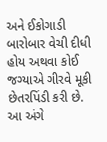અને ઈકોગાડી બારોબાર વેચી દીધી હોય અથવા કોઈ જગ્યાએ ગીરવે મૂકી છેતરપિંડી કરી છે.
આ અંગે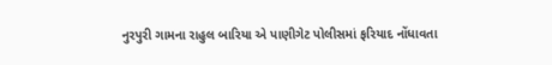નુરપુરી ગામના રાહુલ બારિયા એ પાણીગેટ પોલીસમાં ફરિયાદ નોંધાવતા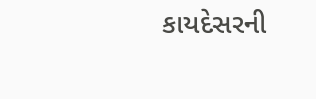કાયદેસરની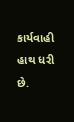કાર્યવાહી હાથ ધરી છે.